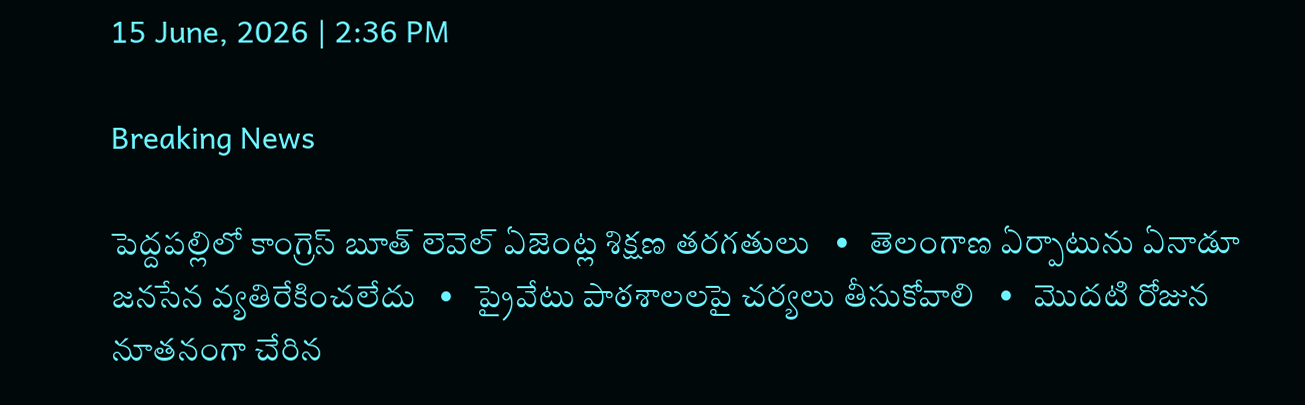15 June, 2026 | 2:36 PM

Breaking News

పెద్దపల్లిలో కాంగ్రెస్ బూత్ లెవెల్ ఏజెంట్ల శిక్షణ తరగతులు   •   తెలంగాణ ఏర్పాటును ఏనాడూ జనసేన వ్యతిరేకించలేదు   •   ప్రైవేటు పాఠశాలలపై చర్యలు తీసుకోవాలి   •   మొదటి రోజున నూతనంగా చేరిన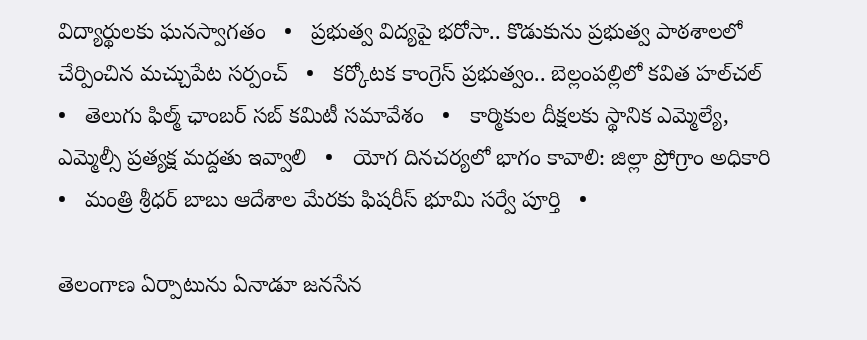విద్యార్థులకు ఘనస్వాగతం   •   ప్రభుత్వ విద్యపై భరోసా.. కొడుకును ప్రభుత్వ పాఠశాలలో చేర్పించిన మచ్చుపేట సర్పంచ్   •   కర్కోటక కాంగ్రెస్ ప్రభుత్వం.. బెల్లంపల్లిలో కవిత హల్‌చల్‌   •   తెలుగు ఫిల్మ్ ఛాంబర్ సబ్ కమిటీ సమావేశం   •   కార్మికుల దీక్షలకు స్థానిక ఎమ్మెల్యే, ఎమ్మెల్సీ ప్రత్యక్ష మద్దతు ఇవ్వాలి   •   యోగ దినచర్యలో భాగం కావాలి: జిల్లా ప్రోగ్రాం అధికారి   •   మంత్రి శ్రీధర్ బాబు ఆదేశాల మేరకు ఫిషరీస్ భూమి సర్వే పూర్తి   •

తెలంగాణ ఏర్పాటును ఏనాడూ జనసేన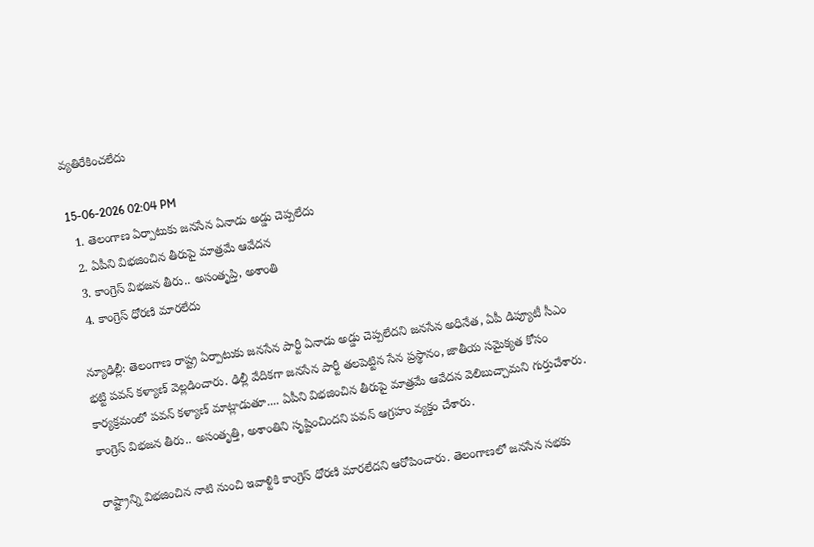వ్యతిరేకించలేదు

15-06-2026 02:04 PM
  1. తెలంగాణ ఏర్పాటుకు జనసేన ఏనాడు అడ్డు చెప్పలేదు
  2. ఏపీని విభజించిన తీరుపై మాత్రమే ఆవేదన
  3. కాంగ్రెస్ విభజన తీరు.. అసంతృప్తి, అశాంతి
  4. కాంగ్రెస్ ధోరణి మారలేదు

న్యూఢిల్లీ: తెలంగాణ రాష్ట్ర ఏర్పాటుకు జనసేన పార్టీ ఏనాడు అడ్డు చెప్పలేదని జనసేన అధినేత, ఏపీ డిప్యూటీ సీఎం భట్టి పవన్ కళ్యాణ్ వెల్లడించారు. ఢిల్లీ వేదికగా జనసేన పార్టీ తలపెట్టిన సేన ప్రస్థానం, జాతీయ సమైక్యత కోసం కార్యక్రమంలో పవన్ కళ్యాణ్ మాట్లాడుతూ.... ఏపీని విభజించిన తీరుపై మాత్రమే ఆవేదన వెలిబుచ్చామని గుర్తుచేశారు. కాంగ్రెస్ విభజన తీరు.. అసంతృత్తి, అశాంతిని సృష్టించిందని పవన్ ఆగ్రహం వ్యక్తం చేశారు.

రాష్ట్రాన్ని విభజించిన నాటి నుంచి ఇవాళ్టికి కాంగ్రెస్ ధోరణి మారలేదని ఆరోపించారు. తెలంగాణలో జనసేన సభకు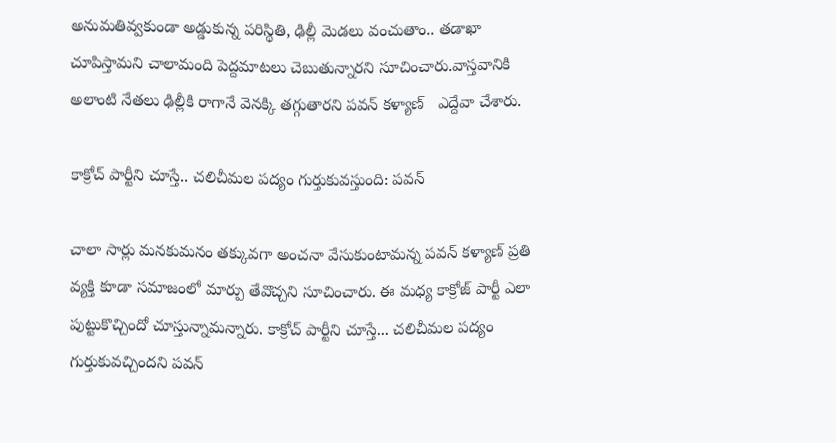అనుమతివ్వకుండా అడ్డుకున్న పరిస్థితి, ఢిల్లీ మెడలు వంచుతాం.. తడాఖా చూపిస్తామని చాలామంది పెద్దమాటలు చెబుతున్నారని సూచించారు.వాస్తవానికి అలాంటి నేతలు ఢిల్లీకి రాగానే వెనక్కి తగ్గుతారని పవన్ కళ్యాణ్   ఎద్దేవా చేశారు.

కాక్రోచ్ పార్టీని చూస్తే.. చలిచీమల పద్యం గుర్తుకువస్తుంది: పవన్

చాలా సార్లు మనకుమనం తక్కువగా అంచనా వేసుకుంటామన్న పవన్ కళ్యాణ్ ప్రతి వ్యక్తి కూడా సమాజంలో మార్పు తేవొచ్చని సూచించారు. ఈ మధ్య కాక్రోజ్ పార్టీ ఎలా పుట్టుకొచ్చిందో చూస్తున్నామన్నారు. కాక్రోచ్ పార్టీని చూస్తే... చలిచీమల పద్యం గుర్తుకువచ్చిందని పవన్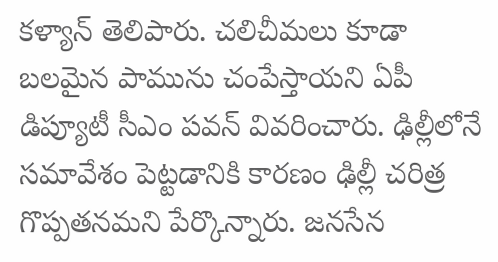కళ్యాన్ తెలిపారు. చలిచీమలు కూడా బలమైన పామును చంపేస్తాయని ఏపీ డిప్యూటీ సీఎం పవన్ వివరించారు. ఢిల్లీలోనే సమావేశం పెట్టడానికి కారణం ఢిల్లీ చరిత్ర గొప్పతనమని పేర్కొన్నారు. జనసేన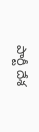పార్టీ దేశ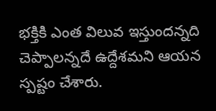భక్తికి ఎంత విలువ ఇస్తుందన్నది చెప్పాలన్నదే ఉద్దేశమని ఆయన స్పష్టం చేశారు.